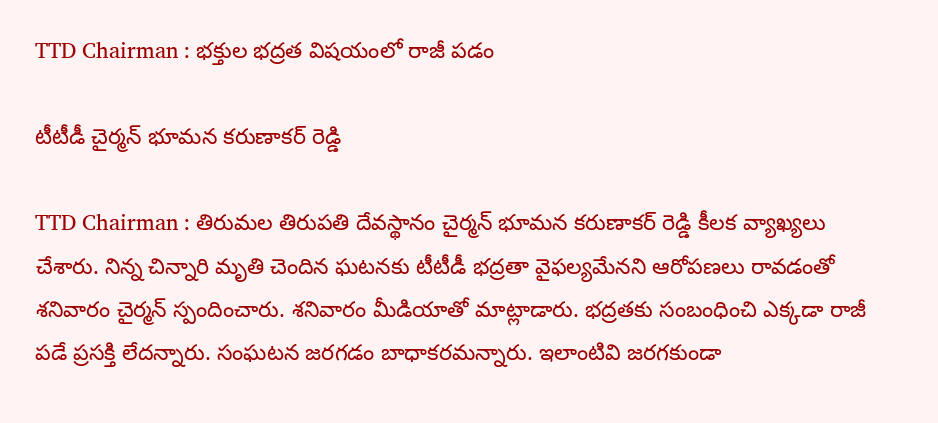TTD Chairman : భ‌క్తుల భ‌ద్ర‌త విష‌యంలో రాజీ ప‌డం

టీటీడీ చైర్మ‌న్ భూమ‌న క‌రుణాక‌ర్ రెడ్డి

TTD Chairman : తిరుమ‌ల తిరుప‌తి దేవ‌స్థానం చైర్మ‌న్ భూమ‌న క‌రుణాక‌ర్ రెడ్డి కీల‌క వ్యాఖ్య‌లు చేశారు. నిన్న చిన్నారి మృతి చెందిన ఘ‌ట‌న‌కు టీటీడీ భ‌ద్ర‌తా వైఫ‌ల్యమేన‌ని ఆరోప‌ణ‌లు రావ‌డంతో శ‌నివారం చైర్మ‌న్ స్పందించారు. శ‌నివారం మీడియాతో మాట్లాడారు. భ‌ద్ర‌తకు సంబంధించి ఎక్క‌డా రాజీ ప‌డే ప్ర‌స‌క్తి లేద‌న్నారు. సంఘ‌ట‌న జ‌రగ‌డం బాధాక‌ర‌మ‌న్నారు. ఇలాంటివి జ‌ర‌గ‌కుండా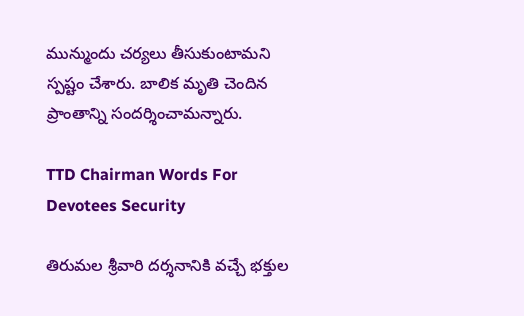మున్ముందు చ‌ర్య‌లు తీసుకుంటామ‌ని స్ప‌ష్టం చేశారు. బాలిక మృతి చెందిన ప్రాంతాన్ని సంద‌ర్శించామ‌న్నారు.

TTD Chairman Words For Devotees Security

తిరుమ‌ల శ్రీ‌వారి ద‌ర్శ‌నానికి వ‌చ్చే భ‌క్తుల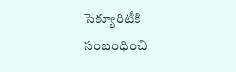సెక్యూరిటీకి సంబంధించి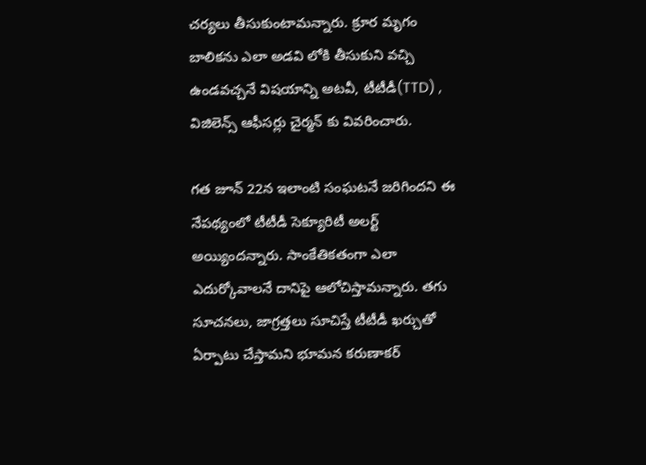చ‌ర్య‌లు తీసుకుంటామ‌న్నారు. క్రూర మృగం బాలిక‌ను ఎలా అడ‌వి లోకి తీసుకుని వ‌చ్చి ఉండ‌వ‌చ్చ‌నే విష‌యాన్ని అట‌వీ, టీటీడీ(TTD) , విజిలెన్స్ ఆఫీస‌ర్లు చైర్మ‌న్ కు వివ‌రించారు.

గ‌త జూన్ 22న ఇలాంటి సంఘ‌ట‌నే జ‌రిగింద‌ని ఈ నేప‌థ్యంలో టీటీడీ సెక్యూరిటీ అల‌ర్ట్ అయ్యింద‌న్నారు. సాంకేతిక‌తంగా ఎలా ఎదుర్కోవాల‌నే దానిపై ఆలోచిస్తామ‌న్నారు. త‌గు సూచ‌న‌లు, జాగ్ర‌త్త‌లు సూచిస్తే టీటీడీ ఖ‌ర్చుతో ఏర్పాటు చేస్తామ‌ని భూమ‌న క‌రుణాక‌ర్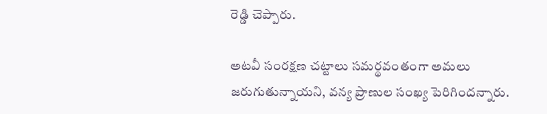రెడ్డి చెప్పారు.

అట‌వీ సంర‌క్ష‌ణ చ‌ట్టాలు స‌మ‌ర్థ‌వంతంగా అమ‌లు జ‌రుగుతున్నాయ‌ని, వ‌న్య ప్రాణుల సంఖ్య పెరిగింద‌న్నారు.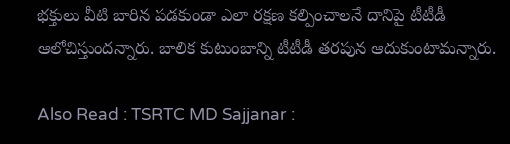భ‌క్తులు వీటి బారిన ప‌డ‌కుండా ఎలా ర‌క్ష‌ణ క‌ల్పించాల‌నే దానిపై టీటీడీ ఆలోచిస్తుంద‌న్నారు. బాలిక కుటుంబాన్ని టీటీడీ త‌ర‌పున ఆదుకుంటామ‌న్నారు.

Also Read : TSRTC MD Sajjanar :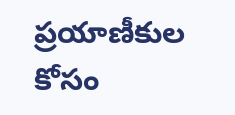ప్ర‌యాణీకుల కోసం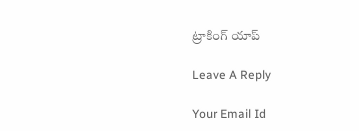ట్రాకింగ్ యాప్

Leave A Reply

Your Email Id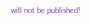will not be published!